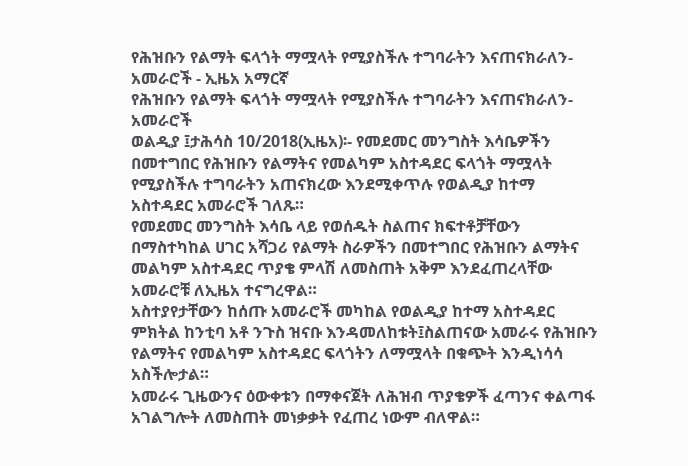የሕዝቡን የልማት ፍላጎት ማሟላት የሚያስችሉ ተግባራትን እናጠናክራለን- አመራሮች - ኢዜአ አማርኛ
የሕዝቡን የልማት ፍላጎት ማሟላት የሚያስችሉ ተግባራትን እናጠናክራለን- አመራሮች
ወልዲያ ፤ታሕሳስ 10/2018(ኢዜአ)፡- የመደመር መንግስት እሳቤዎችን በመተግበር የሕዝቡን የልማትና የመልካም አስተዳደር ፍላጎት ማሟላት የሚያስችሉ ተግባራትን አጠናክረው እንደሚቀጥሉ የወልዲያ ከተማ አስተዳደር አመራሮች ገለጹ።
የመደመር መንግስት እሳቤ ላይ የወሰዱት ስልጠና ክፍተቶቻቸውን በማስተካከል ሀገር አሻጋሪ የልማት ስራዎችን በመተግበር የሕዝቡን ልማትና መልካም አስተዳደር ጥያቄ ምላሽ ለመስጠት አቅም እንደፈጠረላቸው አመራሮቹ ለኢዜአ ተናግረዋል።
አስተያየታቸውን ከሰጡ አመራሮች መካከል የወልዲያ ከተማ አስተዳደር ምክትል ከንቲባ አቶ ንጉስ ዝናቡ እንዳመለከቱት፤ስልጠናው አመራሩ የሕዝቡን የልማትና የመልካም አስተዳደር ፍላጎትን ለማሟላት በቁጭት እንዲነሳሳ አስችሎታል።
አመራሩ ጊዜውንና ዕውቀቱን በማቀናጀት ለሕዝብ ጥያቄዎች ፈጣንና ቀልጣፋ አገልግሎት ለመስጠት መነቃቃት የፈጠረ ነውም ብለዋል።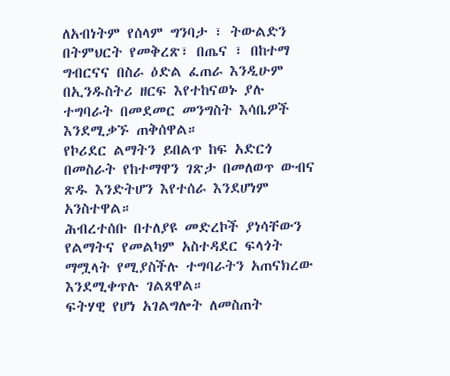ለአብነትም የሰላም ግንባታ ፣ ትውልድን በትምህርት የመቅረጽ፣ በጤና ፣ በከተማ ግብርናና በስራ ዕድል ፈጠራ እንዲሁም በኢንዱስትሪ ዘርፍ እየተከናወኑ ያሉ ተግባራት በመደመር መንግስት እሳቤዎች እንደሚቃኙ ጠቅሰዋል።
የኮሪደር ልማትን ይበልጥ ከፍ አድርጎ በመስራት የከተማዋን ገጽታ በመለወጥ ውብና ጽዱ እንድትሆን እየተሰራ እንደሆነም አንስተዋል።
ሕብረተሰቡ በተለያዩ መድረኮች ያነሳቸውን የልማትና የመልካም አስተዳደር ፍላጎት ማሟላት የሚያስችሉ ተግባራትን አጠናክረው እንደሚቀጥሉ ገልጸዋል።
ፍትሃዊ የሆነ አገልግሎት ለመስጠት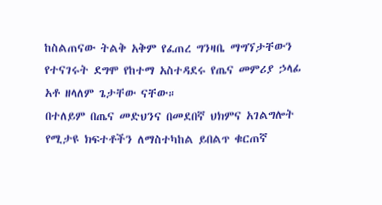ከስልጠናው ትልቅ አቅም የፈጠረ ግንዛቤ ማግኘታቸውን የተናገሩት ደግሞ የከተማ አስተዳደሩ የጤና መምሪያ ኃላፊ አቶ ዘላለም ጌታቸው ናቸው።
በተለይም በጤና መድህንና በመደበኛ ህክምና አገልግሎት የሚታዩ ክፍተቶችን ለማስተካከል ይበልጥ ቁርጠኛ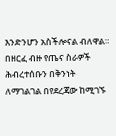እንድንሆን አስችሎናል ብለዋል።
በዘርፈ ብዙ የጤና ስራዎች ሕብረተሰቡን በቅንነት ለማገልገል በየደረጃው ከሚገኙ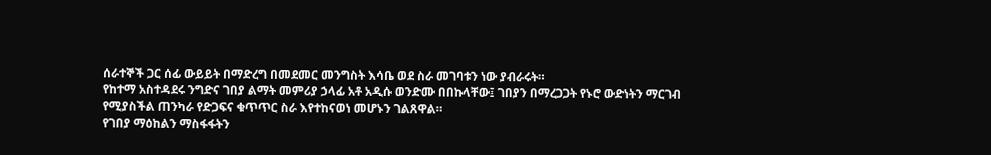ሰራተኞች ጋር ሰፊ ውይይት በማድረግ በመደመር መንግስት እሳቤ ወደ ስራ መገባቱን ነው ያብራሩት።
የከተማ አስተዳደሩ ንግድና ገበያ ልማት መምሪያ ኃላፊ አቶ አዲሱ ወንድሙ በበኩላቸው፤ ገበያን በማረጋጋት የኑሮ ውድነትን ማርገብ የሚያስችል ጠንካራ የድጋፍና ቁጥጥር ስራ እየተከናወነ መሆኑን ገልጸዋል።
የገበያ ማዕከልን ማስፋፋትን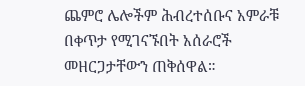ጨምሮ ሌሎችም ሕብረተሰቡና አምራቹ በቀጥታ የሚገናኙበት አሰራሮች መዘርጋታቸውን ጠቅሰዋል።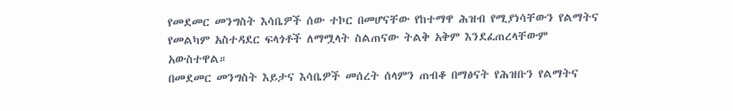የመደመር መንግስት እሳቤዎች ሰው ተኮር በመሆናቸው የከተማዋ ሕዝብ የሚያነሳቸውን የልማትና የመልካም አስተዳደር ፍላጎቶች ለማሟላት ስልጠናው ትልቅ አቅም እንደፈጠረላቸውም አውስተዋል።
በመደመር መንግስት እይታና እሳቤዎች መሰረት ሰላምን ጠብቆ በማፅናት የሕዝቡን የልማትና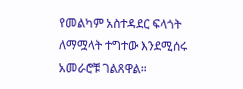የመልካም አስተዳደር ፍላጎት ለማሟላት ተግተው እንደሚሰሩ አመራሮቹ ገልጸዋል።